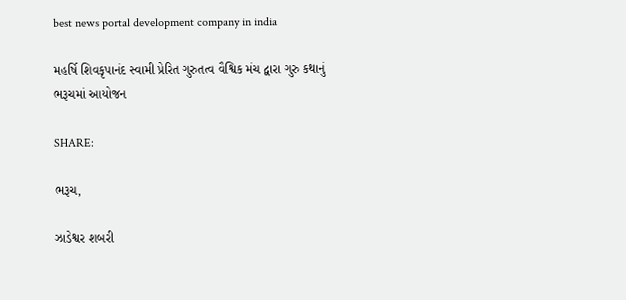best news portal development company in india

મહર્ષિ શિવકૃપાનંદ સ્વામી પ્રેરિત ગુરુતત્વ વૈશ્વિક મંચ દ્વારા ગુરુ કથાનું ભરૂચમાં આયોજન

SHARE:

ભરૂચ,

ઝાડેશ્વર શબરી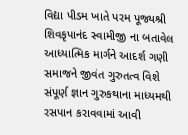વિદ્યા પીડમ ખાતે પરમ પૂજ્યશ્રી શિવકૃપાનંદ સ્વામીજી ના બતાવેલ આધ્યાત્મિક માર્ગને આદર્શ ગણી સમાજને જીવંત ગુરુતત્વ વિશે સંપૂર્ણ જ્ઞાન ગુરુકથાના માધ્યમથી રસપાન કરાવવામાં આવી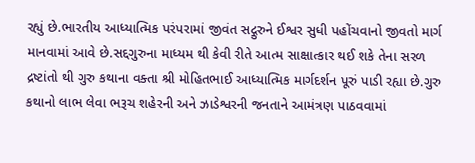રહ્યું છે.ભારતીય આધ્યાત્મિક પરંપરામાં જીવંત સદ્ગુરુને ઈશ્વર સુધી પહોંચવાનો જીવતો માર્ગ માનવામાં આવે છે.સદ્દગુરુના માધ્યમ થી કેવી રીતે આત્મ સાક્ષાત્કાર થઈ શકે તેના સરળ દ્રષ્ટાંતો થી ગુરુ કથાના વક્તા શ્રી મોહિતભાઈ આધ્યાત્મિક માર્ગદર્શન પૂરું પાડી રહ્યા છે.ગુરુ કથાનો લાભ લેવા ભરૂચ શહેરની અને ઝાડેશ્વરની જનતાને આમંત્રણ પાઠવવામાં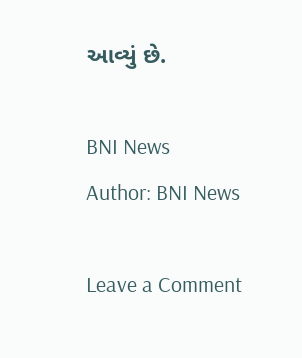આવ્યું છે.

BNI News
Author: BNI News

Leave a Comment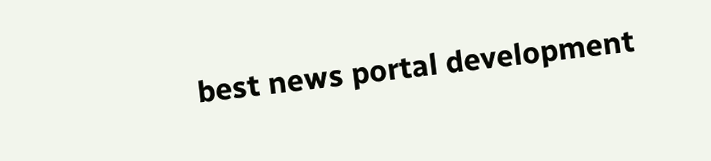best news portal development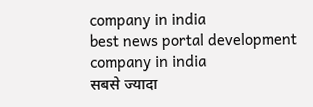company in india
best news portal development company in india
सबसे ज्यादा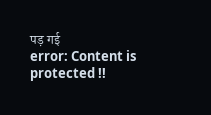पड़ गई
error: Content is protected !!